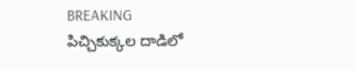BREAKING
పిచ్చికుక్కల దాడిలో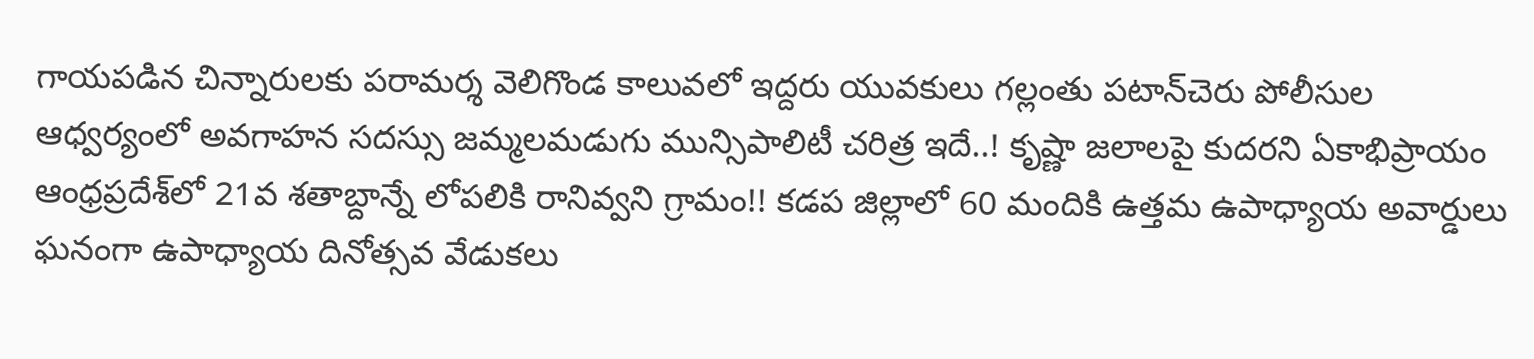గాయపడిన చిన్నారులకు పరామర్శ వెలిగొండ కాలువలో ఇద్దరు యువకులు గల్లంతు పటాన్‌చెరు పోలీసుల ఆధ్వర్యంలో అవగాహన సదస్సు జమ్మలమడుగు మున్సిపాలిటీ చరిత్ర ఇదే..! కృష్ణా జలాలపై కుదరని ఏకాభిప్రాయం ఆంధ్రప్రదేశ్‌లో 21వ శతాబ్దాన్నే లోపలికి రానివ్వని గ్రామం!! కడప జిల్లాలో 60 మందికి ఉత్తమ ఉపాధ్యాయ అవార్డులు ఘనంగా ఉపాధ్యాయ దినోత్సవ వేడుకలు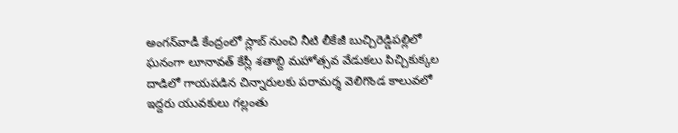అంగన్‌వాడీ కేంద్రంలో స్లాబ్‌ నుంచి నీటి లీకేజీ బుచ్చిరెడ్డిపల్లిలో ఘనంగా లూనావత్ కేస్లీ శతాబ్ది మహోత్సవ వేడుకలు పిచ్చికుక్కల దాడిలో గాయపడిన చిన్నారులకు పరామర్శ వెలిగొండ కాలువలో ఇద్దరు యువకులు గల్లంతు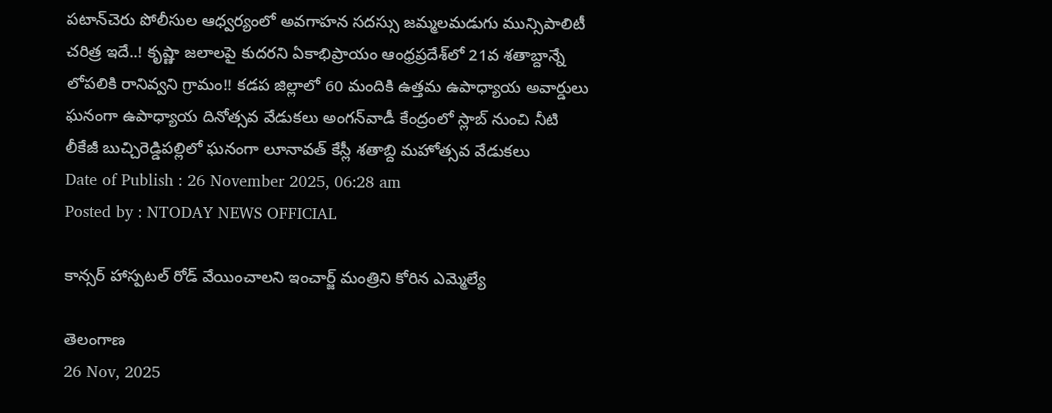పటాన్‌చెరు పోలీసుల ఆధ్వర్యంలో అవగాహన సదస్సు జమ్మలమడుగు మున్సిపాలిటీ చరిత్ర ఇదే..! కృష్ణా జలాలపై కుదరని ఏకాభిప్రాయం ఆంధ్రప్రదేశ్‌లో 21వ శతాబ్దాన్నే లోపలికి రానివ్వని గ్రామం!! కడప జిల్లాలో 60 మందికి ఉత్తమ ఉపాధ్యాయ అవార్డులు ఘనంగా ఉపాధ్యాయ దినోత్సవ వేడుకలు అంగన్‌వాడీ కేంద్రంలో స్లాబ్‌ నుంచి నీటి లీకేజీ బుచ్చిరెడ్డిపల్లిలో ఘనంగా లూనావత్ కేస్లీ శతాబ్ది మహోత్సవ వేడుకలు
Date of Publish : 26 November 2025, 06:28 am
Posted by : NTODAY NEWS OFFICIAL

కాన్సర్ హాస్పటల్ రోడ్ వేయించాలని ఇంచార్జ్ మంత్రిని కోరిన ఎమ్మెల్యే

తెలంగాణ
26 Nov, 2025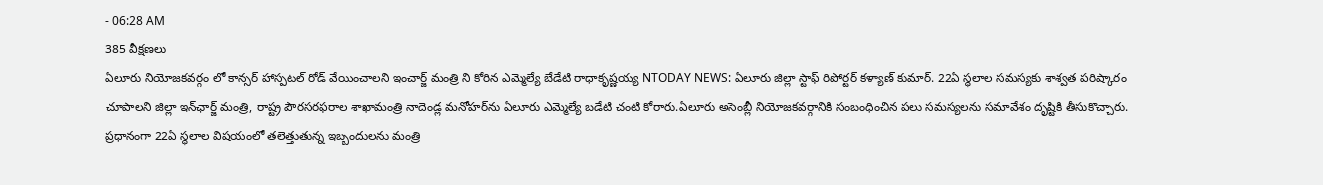- 06:28 AM
385 వీక్షణలు
ఏలూరు నియోజకవర్గం లో కాన్సర్ హాస్పటల్ రోడ్ వేయించాలని ఇంచార్జ్ మంత్రి ని కోరిన ఎమ్మెల్యే బేడేటి రాధాకృష్ణయ్య NTODAY NEWS: ఏలూరు జిల్లా స్టాఫ్ రిపోర్టర్ కళ్యాణ్ కుమార్. 22ఏ స్థలాల సమస్యకు శాశ్వత పరిష్కారం చూపాలని జిల్లా ఇన్‌ఛార్జ్‌ మంత్రి, రాష్ట్ర పౌరసరఫరాల శాఖామంత్రి నాదెండ్ల మనోహర్‌ను ఏలూరు ఎమ్మెల్యే బడేటి చంటి కోరారు.ఏలూరు అసెంబ్లీ నియోజకవర్గానికి సంబంధించిన పలు సమస్యలను సమావేశం దృష్టికి తీసుకొచ్చారు. ప్రధానంగా 22ఏ స్థలాల విషయంలో తలెత్తుతున్న ఇబ్బందులను మంత్రి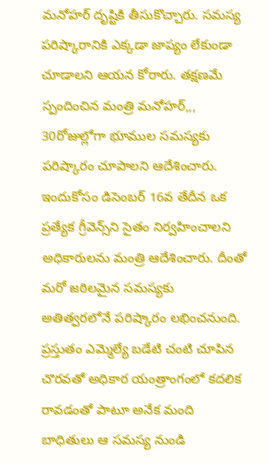మనోహర్‌ దృష్టికి తీసుకొచ్చారు. సమస్య పరిష్కారానికి ఎక్కడా జాప్యం లేకుండా చూడాలని ఆయన కోరారు. తక్షణమే స్పందించిన మంత్రి మనోహర్‌,,, 30రోజుల్లోగా భూముల సమస్యకు పరిష్కారం చూపాలని ఆదేశించారు. ఇందుకోసం డిసెంబర్‌ 16వ తేదీన ఒక ప్రత్యేక గ్రీవెన్స్‌ని సైతం నిర్వహించాలని అధికారులను మంత్రి ఆదేశించారు. దీంతో మరో జఠిలమైన సమస్యకు అతిత్వరలోనే పరిష్కారం లభించనుంది. ప్రస్తుతం ఎమ్మెల్యే బడేటి చంటి చూపిన చొరవతో అధికార యంత్రాంగంలో కదలిక రావడంతో పాటూ అనేక మంది బాధితులు ఆ సమస్య నుండి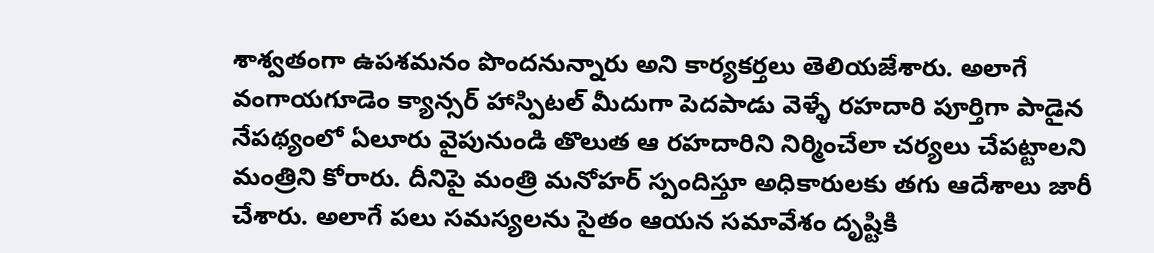శాశ్వతంగా ఉపశమనం పొందనున్నారు అని కార్యకర్తలు తెలియజేశారు. అలాగే వంగాయగూడెం క్యాన్సర్‌ హాస్పిటల్‌ మీదుగా పెదపాడు వెళ్ళే రహదారి పూర్తిగా పాడైన నేపథ్యంలో ఏలూరు వైపునుండి తొలుత ఆ రహదారిని నిర్మించేలా చర్యలు చేపట్టాలని మంత్రిని కోరారు. దీనిపై మంత్రి మనోహర్‌ స్పందిస్తూ అధికారులకు తగు ఆదేశాలు జారీ చేశారు. అలాగే పలు సమస్యలను సైతం ఆయన సమావేశం దృష్టికి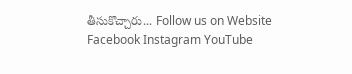తీసుకొచ్చారు... Follow us on Website Facebook Instagram YouTube